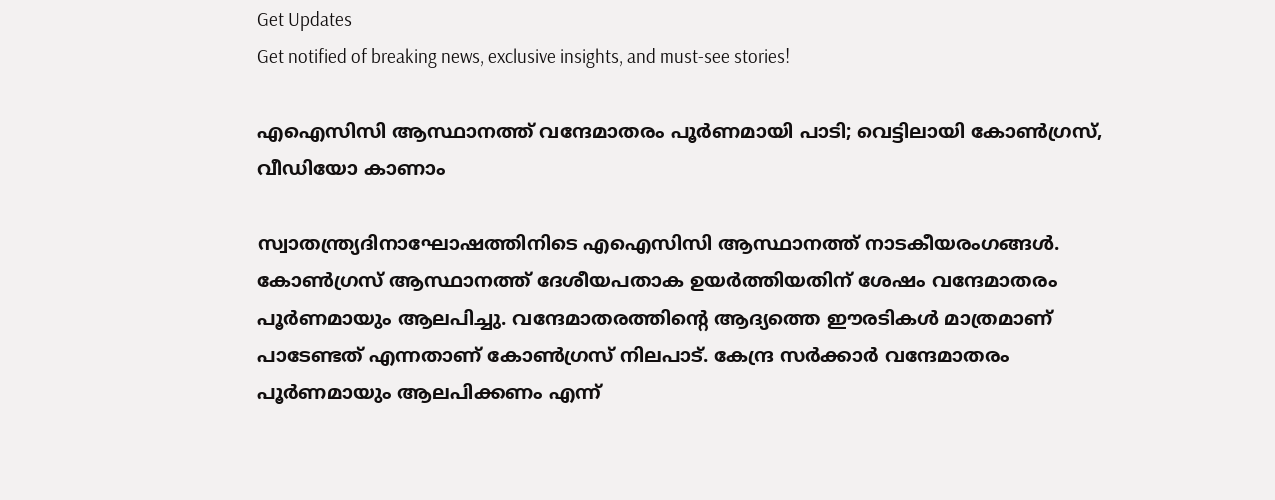Get Updates
Get notified of breaking news, exclusive insights, and must-see stories!

എഐസിസി ആസ്ഥാനത്ത് വന്ദേമാതരം പൂര്‍ണമായി പാടി; വെട്ടിലായി കോണ്‍ഗ്രസ്, വീഡിയോ കാണാം

സ്വാതന്ത്ര്യദിനാഘോഷത്തിനിടെ എഐസിസി ആസ്ഥാനത്ത് നാടകീയരംഗങ്ങള്‍. കോണ്‍ഗ്രസ് ആസ്ഥാനത്ത് ദേശീയപതാക ഉയര്‍ത്തിയതിന് ശേഷം വന്ദേമാതരം പൂര്‍ണമായും ആലപിച്ചു. വന്ദേമാതരത്തിന്റെ ആദ്യത്തെ ഈരടികള്‍ മാത്രമാണ് പാടേണ്ടത് എന്നതാണ് കോണ്‍ഗ്രസ് നിലപാട്. കേന്ദ്ര സര്‍ക്കാര്‍ വന്ദേമാതരം പൂര്‍ണമായും ആലപിക്കണം എന്ന്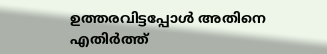ഉത്തരവിട്ടപ്പോള്‍ അതിനെ എതിര്‍ത്ത്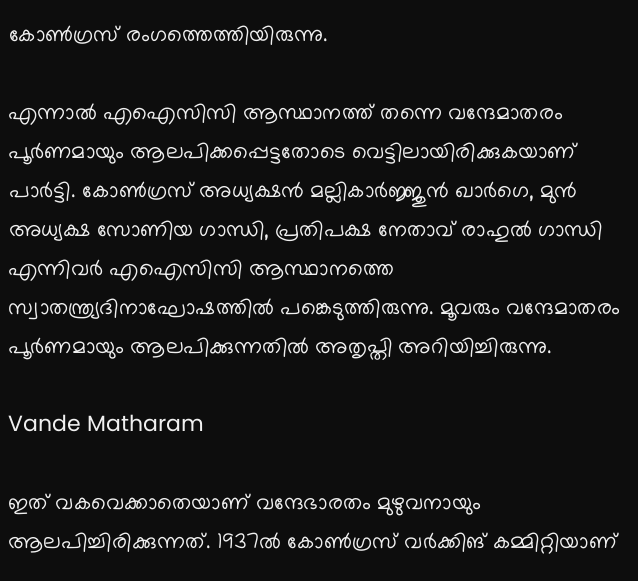കോണ്‍ഗ്രസ് രംഗത്തെത്തിയിരുന്നു.

എന്നാല്‍ എഐസിസി ആസ്ഥാനത്ത് തന്നെ വന്ദേമാതരം പൂര്‍ണമായും ആലപിക്കപ്പെട്ടതോടെ വെട്ടിലായിരിക്കുകയാണ് പാര്‍ട്ടി. കോണ്‍ഗ്രസ് അധ്യക്ഷന്‍ മല്ലികാര്‍ജ്ജുന്‍ ഖാര്‍ഗെ, മുന്‍ അധ്യക്ഷ സോണിയ ഗാന്ധി, പ്രതിപക്ഷ നേതാവ് രാഹുല്‍ ഗാന്ധി എന്നിവര്‍ എഐസിസി ആസ്ഥാനത്തെ സ്വാതന്ത്ര്യദിനാഘോഷത്തില്‍ പങ്കെടുത്തിരുന്നു. മൂവരും വന്ദേമാതരം പൂര്‍ണമായും ആലപിക്കുന്നതില്‍ അതൃപ്തി അറിയിച്ചിരുന്നു.

Vande Matharam

ഇത് വകവെക്കാതെയാണ് വന്ദേഭാരതം മുഴുവനായും ആലപിച്ചിരിക്കുന്നത്. 1937ല്‍ കോണ്‍ഗ്രസ് വര്‍ക്കിങ് കമ്മിറ്റിയാണ്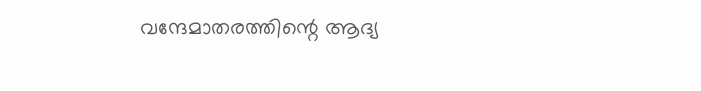വന്ദേമാതരത്തിന്റെ ആദ്യ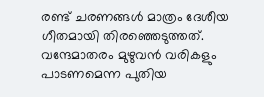രണ്ട് ചരണങ്ങള്‍ മാത്രം ദേശീയ ഗീതമായി തിരഞ്ഞെടുത്തത്. വന്ദേമാതരം മുഴുവന്‍ വരികളും പാടണമെന്ന പുതിയ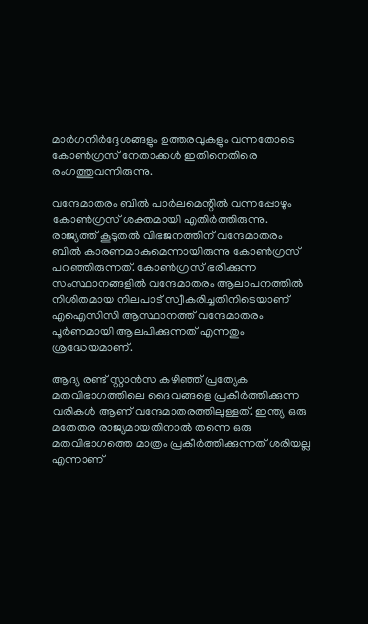മാര്‍ഗനിര്‍ദ്ദേശങ്ങളും ഉത്തരവുകളും വന്നതോടെ കോണ്‍ഗ്രസ് നേതാക്കള്‍ ഇതിനെതിരെ രംഗത്തുവന്നിരുന്നു.

വന്ദേമാതരം ബില്‍ പാര്‍ലമെന്റില്‍ വന്നപ്പോഴും കോണ്‍ഗ്രസ് ശക്തമായി എതിര്‍ത്തിരുന്നു. രാജ്യത്ത് കൂടുതല്‍ വിഭജനത്തിന് വന്ദേമാതരം ബില്‍ കാരണമാകുമെന്നായിരുന്നു കോണ്‍ഗ്രസ് പറഞ്ഞിരുന്നത്. കോണ്‍ഗ്രസ് ഭരിക്കുന്ന സംസ്ഥാനങ്ങളില്‍ വന്ദേമാതരം ആലാപനത്തില്‍ നിശിതമായ നിലപാട് സ്വീകരിച്ചതിനിടെയാണ് എഐസിസി ആസ്ഥാനത്ത് വന്ദേമാതരം പൂര്‍ണമായി ആലപിക്കുന്നത് എന്നതും ശ്രദ്ധേയമാണ്.

ആദ്യ രണ്ട് സ്റ്റാന്‍സ കഴിഞ്ഞ് പ്രത്യേക മതവിഭാഗത്തിലെ ദൈവങ്ങളെ പ്രകീര്‍ത്തിക്കുന്ന വരികള്‍ ആണ് വന്ദേമാതരത്തിലുള്ളത്. ഇന്ത്യ ഒരു മതേതര രാജ്യമായതിനാല്‍ തന്നെ ഒരു മതവിഭാഗത്തെ മാത്രം പ്രകീര്‍ത്തിക്കുന്നത് ശരിയല്ല എന്നാണ്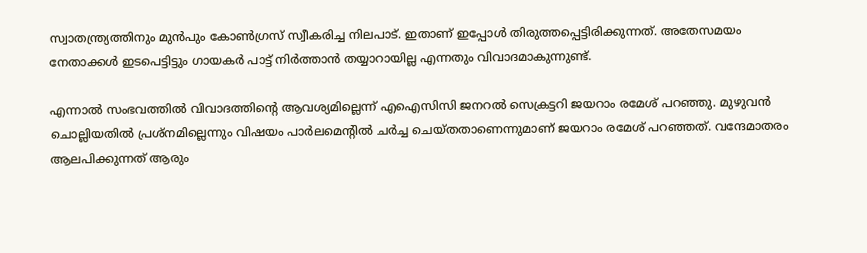സ്വാതന്ത്ര്യത്തിനും മുന്‍പും കോണ്‍ഗ്രസ് സ്വീകരിച്ച നിലപാട്. ഇതാണ് ഇപ്പോള്‍ തിരുത്തപ്പെട്ടിരിക്കുന്നത്. അതേസമയം നേതാക്കള്‍ ഇടപെട്ടിട്ടും ഗായകര്‍ പാട്ട് നിര്‍ത്താന്‍ തയ്യാറായില്ല എന്നതും വിവാദമാകുന്നുണ്ട്.

എന്നാല്‍ സംഭവത്തില്‍ വിവാദത്തിന്റെ ആവശ്യമില്ലെന്ന് എഐസിസി ജനറല്‍ സെക്രട്ടറി ജയറാം രമേശ് പറഞ്ഞു. മുഴുവന്‍ ചൊല്ലിയതില്‍ പ്രശ്നമില്ലെന്നും വിഷയം പാര്‍ലമെന്റില്‍ ചര്‍ച്ച ചെയ്തതാണെന്നുമാണ് ജയറാം രമേശ് പറഞ്ഞത്. വന്ദേമാതരം ആലപിക്കുന്നത് ആരും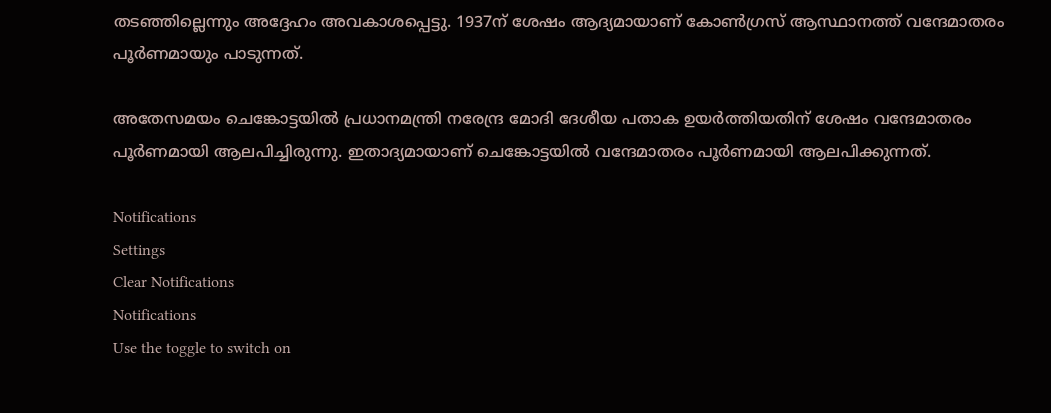തടഞ്ഞില്ലെന്നും അദ്ദേഹം അവകാശപ്പെട്ടു. 1937ന് ശേഷം ആദ്യമായാണ് കോണ്‍ഗ്രസ് ആസ്ഥാനത്ത് വന്ദേമാതരം പൂര്‍ണമായും പാടുന്നത്.

അതേസമയം ചെങ്കോട്ടയില്‍ പ്രധാനമന്ത്രി നരേന്ദ്ര മോദി ദേശീയ പതാക ഉയര്‍ത്തിയതിന് ശേഷം വന്ദേമാതരം പൂര്‍ണമായി ആലപിച്ചിരുന്നു. ഇതാദ്യമായാണ് ചെങ്കോട്ടയില്‍ വന്ദേമാതരം പൂര്‍ണമായി ആലപിക്കുന്നത്.

Notifications
Settings
Clear Notifications
Notifications
Use the toggle to switch on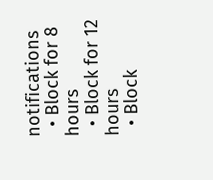notifications
  • Block for 8 hours
  • Block for 12 hours
  • Block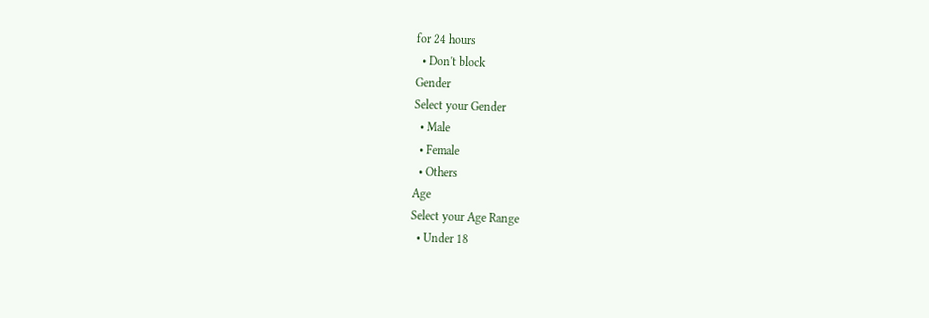for 24 hours
  • Don't block
Gender
Select your Gender
  • Male
  • Female
  • Others
Age
Select your Age Range
  • Under 18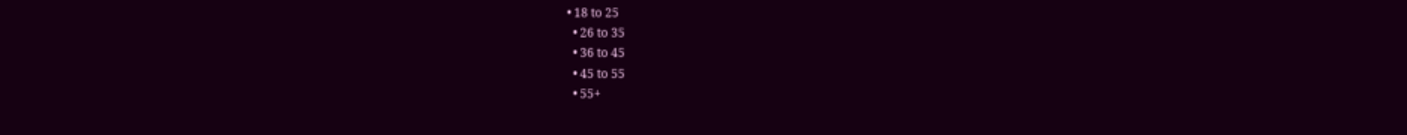• 18 to 25
  • 26 to 35
  • 36 to 45
  • 45 to 55
  • 55+